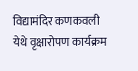विद्यामंदिर कणकवली येथे वृक्षारोपण कार्यक्रम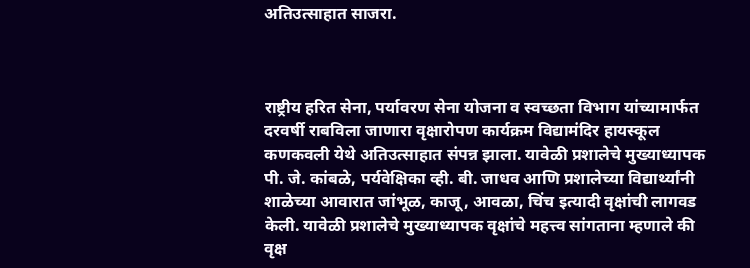अतिउत्साहात साजरा.



राष्ट्रीय हरित सेना, पर्यावरण सेना योजना व स्वच्छता विभाग यांच्यामार्फत दरवर्षी राबविला जाणारा वृक्षारोपण कार्यक्रम विद्यामंदिर हायस्कूल कणकवली येथे अतिउत्साहात संपन्न झाला. यावेळी प्रशालेचे मुख्याध्यापक पी. जे. कांबळे, पर्यवेक्षिका व्ही. बी. जाधव आणि प्रशालेच्या विद्यार्थ्यांनी शाळेच्या आवारात जांभूळ, काजू, आवळा, चिंच इत्यादी वृक्षांची लागवड केली. यावेळी प्रशालेचे मुख्याध्यापक वृक्षांचे महत्त्व सांगताना म्हणाले की वृक्ष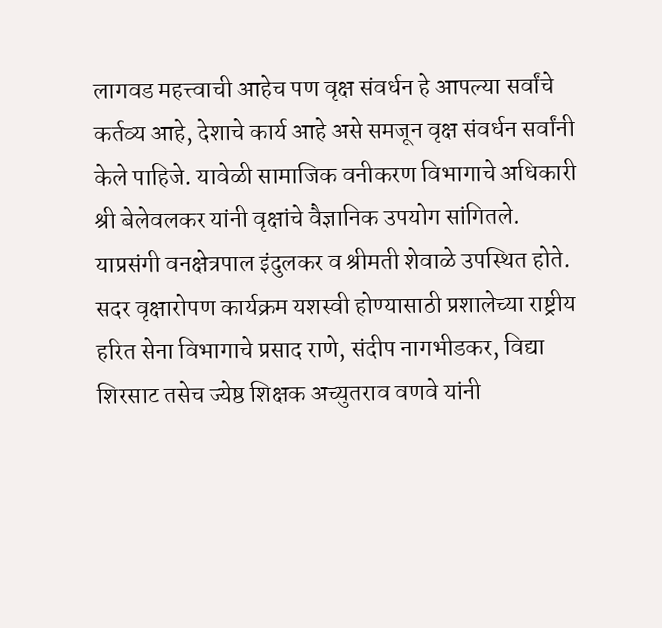लागवड महत्त्वाची आहेच पण वृक्ष संवर्धन हे आपल्या सर्वांचे कर्तव्य आहे, देशाचे कार्य आहे असे समजून वृक्ष संवर्धन सर्वांनी केले पाहिजे. यावेळी सामाजिक वनीकरण विभागाचे अधिकारी श्री बेलेवलकर यांनी वृक्षांचे वैज्ञानिक उपयोग सांगितले. याप्रसंगी वनक्षेत्रपाल इंदुलकर व श्रीमती शेवाळे उपस्थित होते. सदर वृक्षारोपण कार्यक्रम यशस्वी होण्यासाठी प्रशालेच्या राष्ट्रीय हरित सेना विभागाचे प्रसाद राणे, संदीप नागभीडकर, विद्या शिरसाट तसेच ज्येष्ठ शिक्षक अच्युतराव वणवे यांनी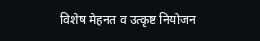विशेष मेहनत व उत्कृष्ट नियोजन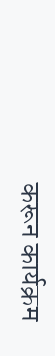करून कार्यक्रम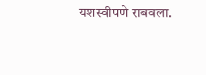यशस्वीपणे राबवला.